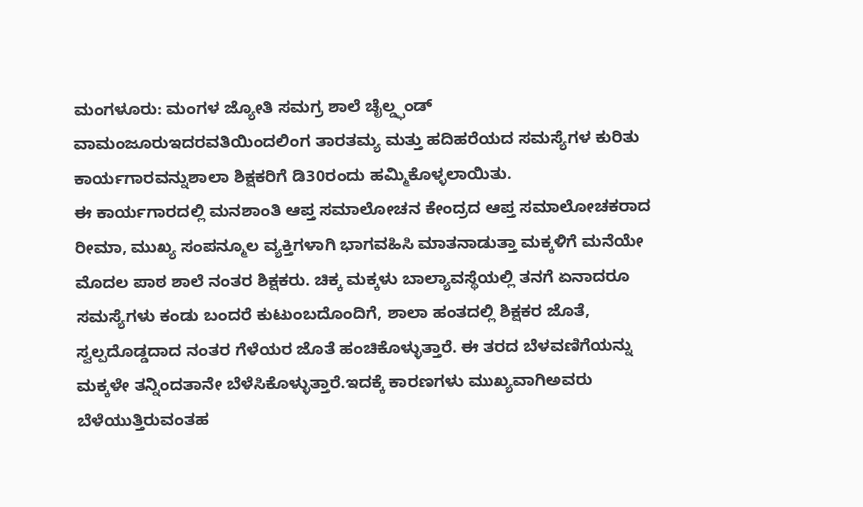ಮಂಗಳೂರು: ಮಂಗಳ ಜ್ಯೋತಿ ಸಮಗ್ರ ಶಾಲೆ ಚೈಲ್ಡ್ಫಂಡ್ ವಾಮಂಜೂರುಇದರವತಿಯಿಂದಲಿಂಗ ತಾರತಮ್ಯ ಮತ್ತು ಹದಿಹರೆಯದ ಸಮಸ್ಯೆಗಳ ಕುರಿತು ಕಾರ್ಯಗಾರವನ್ನುಶಾಲಾ ಶಿಕ್ಷಕರಿಗೆ ಡಿ30ರಂದು ಹಮ್ಮಿಕೊಳ್ಳಲಾಯಿತು.
ಈ ಕಾರ್ಯಗಾರದಲ್ಲಿ ಮನಶಾಂತಿ ಆಪ್ತ ಸಮಾಲೋಚನ ಕೇಂದ್ರದ ಆಪ್ತ ಸಮಾಲೋಚಕರಾದ ರೀಮಾ, ಮುಖ್ಯ ಸಂಪನ್ಮೂಲ ವ್ಯಕ್ತಿಗಳಾಗಿ ಭಾಗವಹಿಸಿ ಮಾತನಾಡುತ್ತಾ ಮಕ್ಕಳಿಗೆ ಮನೆಯೇ ಮೊದಲ ಪಾಠ ಶಾಲೆ ನಂತರ ಶಿಕ್ಷಕರು. ಚಿಕ್ಕ ಮಕ್ಕಳು ಬಾಲ್ಯಾವಸ್ಥೆಯಲ್ಲಿ ತನಗೆ ಏನಾದರೂ ಸಮಸ್ಯೆಗಳು ಕಂಡು ಬಂದರೆ ಕುಟುಂಬದೊಂದಿಗೆ, ಶಾಲಾ ಹಂತದಲ್ಲಿ ಶಿಕ್ಷಕರ ಜೊತೆ, ಸ್ವಲ್ಪದೊಡ್ಡದಾದ ನಂತರ ಗೆಳೆಯರ ಜೊತೆ ಹಂಚಿಕೊಳ್ಳುತ್ತಾರೆ. ಈ ತರದ ಬೆಳವಣಿಗೆಯನ್ನು ಮಕ್ಕಳೇ ತನ್ನಿಂದತಾನೇ ಬೆಳೆಸಿಕೊಳ್ಳುತ್ತಾರೆ.ಇದಕ್ಕೆ ಕಾರಣಗಳು ಮುಖ್ಯವಾಗಿಅವರು ಬೆಳೆಯುತ್ತಿರುವಂತಹ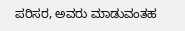ಪರಿಸರ, ಅವರು ಮಾಡುವಂತಹ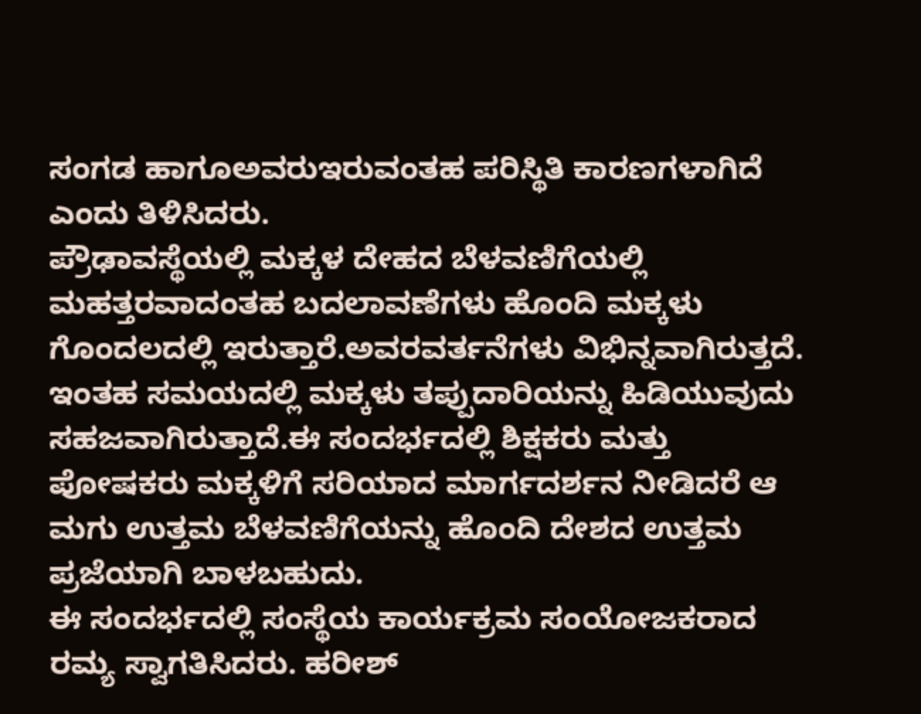ಸಂಗಡ ಹಾಗೂಅವರುಇರುವಂತಹ ಪರಿಸ್ಥಿತಿ ಕಾರಣಗಳಾಗಿದೆ ಎಂದು ತಿಳಿಸಿದರು.
ಪ್ರೌಢಾವಸ್ಥೆಯಲ್ಲಿ ಮಕ್ಕಳ ದೇಹದ ಬೆಳವಣಿಗೆಯಲ್ಲಿ ಮಹತ್ತರವಾದಂತಹ ಬದಲಾವಣೆಗಳು ಹೊಂದಿ ಮಕ್ಕಳು ಗೊಂದಲದಲ್ಲಿ ಇರುತ್ತಾರೆ.ಅವರವರ್ತನೆಗಳು ವಿಭಿನ್ನವಾಗಿರುತ್ತದೆ. ಇಂತಹ ಸಮಯದಲ್ಲಿ ಮಕ್ಕಳು ತಪ್ಪುದಾರಿಯನ್ನು ಹಿಡಿಯುವುದು ಸಹಜವಾಗಿರುತ್ತಾದೆ.ಈ ಸಂದರ್ಭದಲ್ಲಿ ಶಿಕ್ಷಕರು ಮತ್ತು ಪೋಷಕರು ಮಕ್ಕಳಿಗೆ ಸರಿಯಾದ ಮಾರ್ಗದರ್ಶನ ನೀಡಿದರೆ ಆ ಮಗು ಉತ್ತಮ ಬೆಳವಣಿಗೆಯನ್ನು ಹೊಂದಿ ದೇಶದ ಉತ್ತಮ ಪ್ರಜೆಯಾಗಿ ಬಾಳಬಹುದು.
ಈ ಸಂದರ್ಭದಲ್ಲಿ ಸಂಸ್ಥೆಯ ಕಾರ್ಯಕ್ರಮ ಸಂಯೋಜಕರಾದ ರಮ್ಯ ಸ್ವಾಗತಿಸಿದರು. ಹರೀಶ್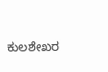ಕುಲಶೇಖರ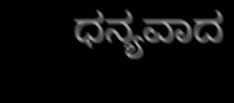ಧನ್ಯವಾದ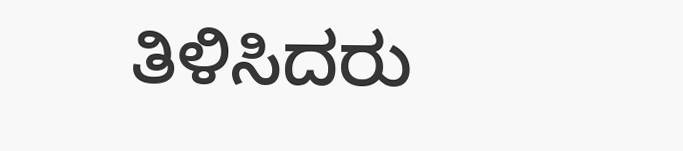ತಿಳಿಸಿದರು